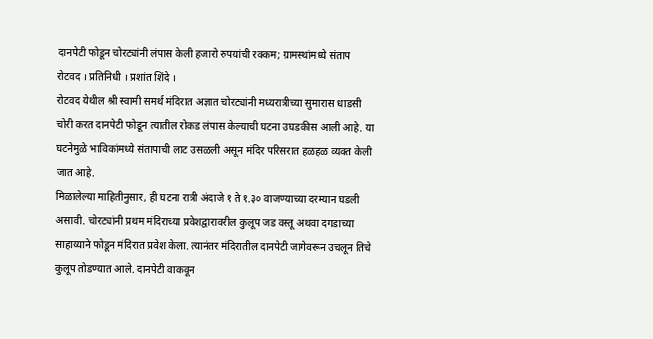दानपेटी फोडून चोरट्यांनी लंपास केली हजारो रुपयांची रक्कम; ग्रामस्थांमध्ये संताप
रोटवद । प्रतिनिधी । प्रशांत शिंदे ।
रोटवद येथील श्री स्वामी समर्थ मंदिरात अज्ञात चोरट्यांनी मध्यरात्रीच्या सुमारास धाडसी चोरी करत दानपेटी फोडून त्यातील रोकड लंपास केल्याची घटना उघडकीस आली आहे. या घटनेमुळे भाविकांमध्ये संतापाची लाट उसळली असून मंदिर परिसरात हळहळ व्यक्त केली जात आहे.
मिळालेल्या माहितीनुसार, ही घटना रात्री अंदाजे १ ते १.३० वाजण्याच्या दरम्यान घडली असावी. चोरट्यांनी प्रथम मंदिराच्या प्रवेशद्वारावरील कुलूप जड वस्तू अथवा दगडाच्या साहाय्याने फोडून मंदिरात प्रवेश केला. त्यानंतर मंदिरातील दानपेटी जागेवरून उचलून तिचे कुलूप तोडण्यात आले. दानपेटी वाकवून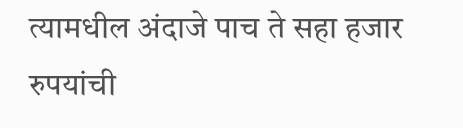त्यामधील अंदाजे पाच ते सहा हजार रुपयांची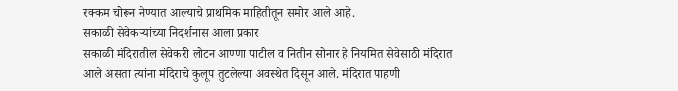रक्कम चोरून नेण्यात आल्याचे प्राथमिक माहितीतून समोर आले आहे.
सकाळी सेवेकऱ्यांच्या निदर्शनास आला प्रकार
सकाळी मंदिरातील सेवेकरी लोटन आण्णा पाटील व नितीन सोनार हे नियमित सेवेसाठी मंदिरात आले असता त्यांना मंदिराचे कुलूप तुटलेल्या अवस्थेत दिसून आले. मंदिरात पाहणी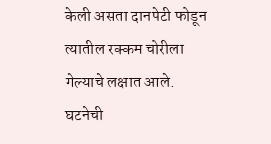केली असता दानपेटी फोडून त्यातील रक्कम चोरीला गेल्याचे लक्षात आले. घटनेची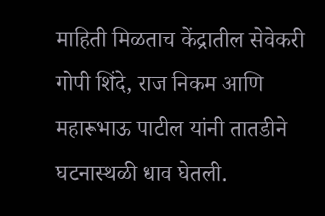माहिती मिळताच केंद्रातील सेवेकरी गोपी शिंदे, राज निकम आणि महारूभाऊ पाटील यांनी तातडीने घटनास्थळी धाव घेतली.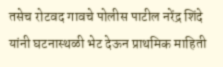तसेच रोटवद गावचे पोलीस पाटील नरेंद्र शिंदे यांनी घटनास्थळी भेट देऊन प्राथमिक माहिती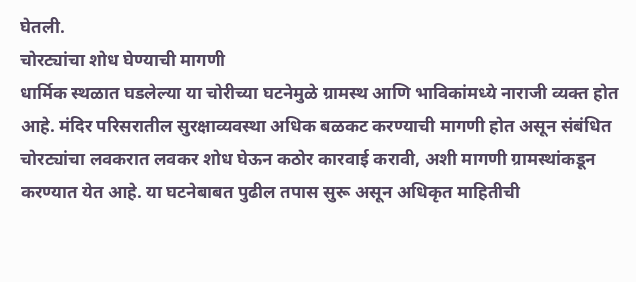घेतली.
चोरट्यांचा शोध घेण्याची मागणी
धार्मिक स्थळात घडलेल्या या चोरीच्या घटनेमुळे ग्रामस्थ आणि भाविकांमध्ये नाराजी व्यक्त होत आहे. मंदिर परिसरातील सुरक्षाव्यवस्था अधिक बळकट करण्याची मागणी होत असून संबंधित चोरट्यांचा लवकरात लवकर शोध घेऊन कठोर कारवाई करावी, अशी मागणी ग्रामस्थांकडून करण्यात येत आहे. या घटनेबाबत पुढील तपास सुरू असून अधिकृत माहितीची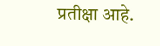प्रतीक्षा आहे.